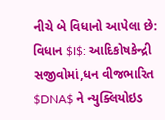નીચે બે વિધાનો આપેલા છે:
વિધાન $I$: આદિકોષકેન્દ્રી સજીવોમાં,ધન વીજભારિત $DNA$ ને ન્યુક્લિયોઇડ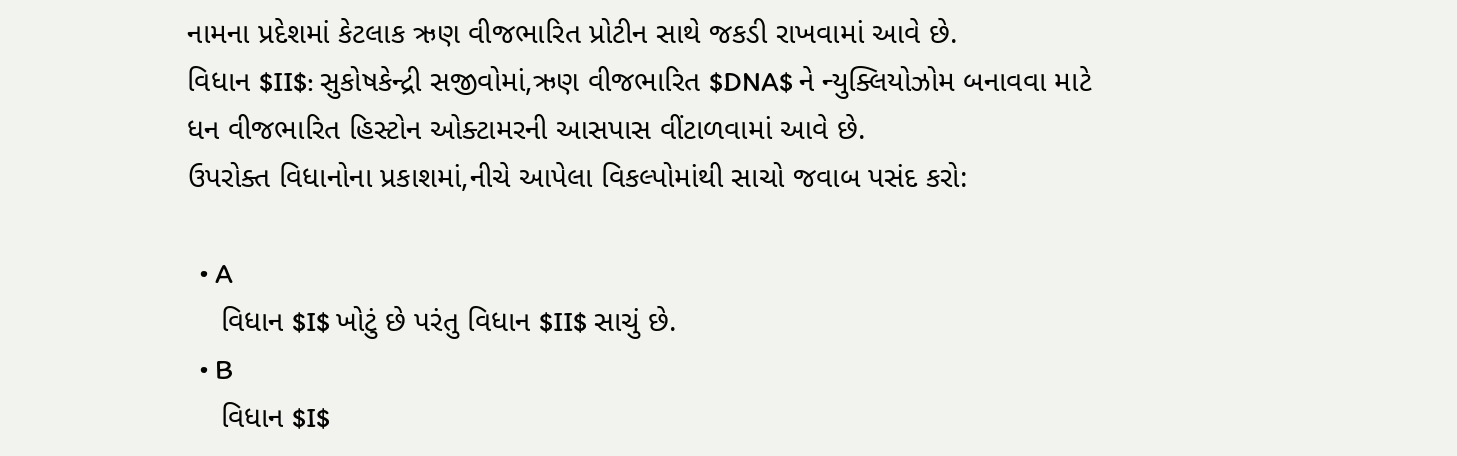નામના પ્રદેશમાં કેટલાક ઋણ વીજભારિત પ્રોટીન સાથે જકડી રાખવામાં આવે છે.
વિધાન $II$: સુકોષકેન્દ્રી સજીવોમાં,ઋણ વીજભારિત $DNA$ ને ન્યુક્લિયોઝોમ બનાવવા માટે ધન વીજભારિત હિસ્ટોન ઓક્ટામરની આસપાસ વીંટાળવામાં આવે છે.
ઉપરોક્ત વિધાનોના પ્રકાશમાં,નીચે આપેલા વિકલ્પોમાંથી સાચો જવાબ પસંદ કરો:

  • A
    વિધાન $I$ ખોટું છે પરંતુ વિધાન $II$ સાચું છે.
  • B
    વિધાન $I$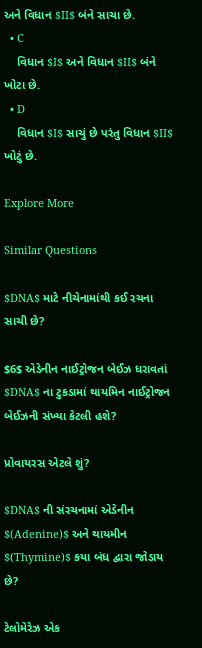અને વિધાન $II$ બંને સાચા છે.
  • C
    વિધાન $I$ અને વિધાન $II$ બંને ખોટા છે.
  • D
    વિધાન $I$ સાચું છે પરંતુ વિધાન $II$ ખોટું છે.

Explore More

Similar Questions

$DNA$ માટે નીચેનામાંથી કઈ રચના સાચી છે?

$6$ એડેનીન નાઈટ્રોજન બેઈઝ ધરાવતાં $DNA$ ના ટુકડામાં થાયમિન નાઈટ્રોજન બેઈઝની સંખ્યા કેટલી હશે?

પ્રોવાયરસ એટલે શું?

$DNA$ ની સંરચનામાં એડેનીન $(Adenine)$ અને થાયમીન $(Thymine)$ કયા બંધ દ્વારા જોડાય છે?

ટેલોમેરેઝ એક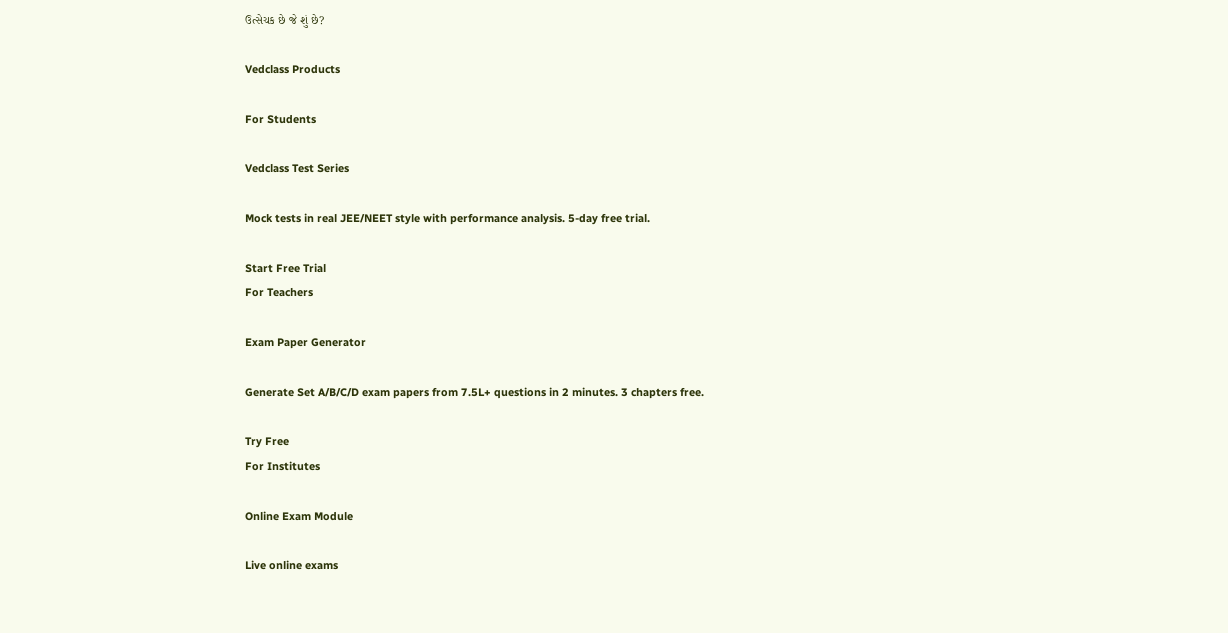ઉત્સેચક છે જે શું છે?

Vedclass Products

For Students

Vedclass Test Series

Mock tests in real JEE/NEET style with performance analysis. 5-day free trial.

Start Free Trial
For Teachers

Exam Paper Generator

Generate Set A/B/C/D exam papers from 7.5L+ questions in 2 minutes. 3 chapters free.

Try Free
For Institutes

Online Exam Module

Live online exams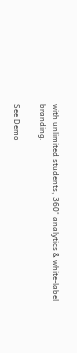with unlimited students, 360° analytics & white-label branding.

See Demo